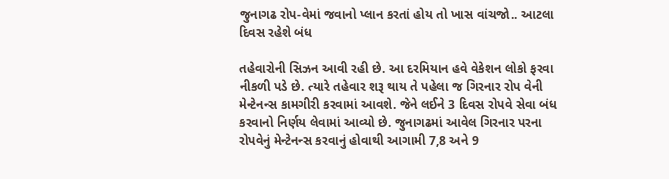જુનાગઢ રોપ-વેમાં જવાનો પ્લાન કરતાં હોય તો ખાસ વાંચજો.. આટલા દિવસ રહેશે બંધ

તહેવારોની સિઝન આવી રહી છે. આ દરમિયાન હવે વેકેશન લોકો ફરવા નીકળી પડે છે. ત્યારે તહેવાર શરૂ થાય તે પહેલા જ ગિરનાર રોપ વેની મેન્ટેનન્સ કામગીરી કરવામાં આવશે. જેને લઈને 3 દિવસ રોપવે સેવા બંધ કરવાનો નિર્ણય લેવામાં આવ્યો છે. જુનાગઢમાં આવેલ ગિરનાર પરના રોપવેનું મેન્ટેનન્સ કરવાનું હોવાથી આગામી 7,8 અને 9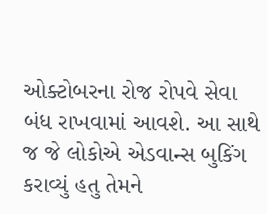ઓક્ટોબરના રોજ રોપવે સેવા બંધ રાખવામાં આવશે. આ સાથે જ જે લોકોએ એડવાન્સ બુકિંગ કરાવ્યું હતુ તેમને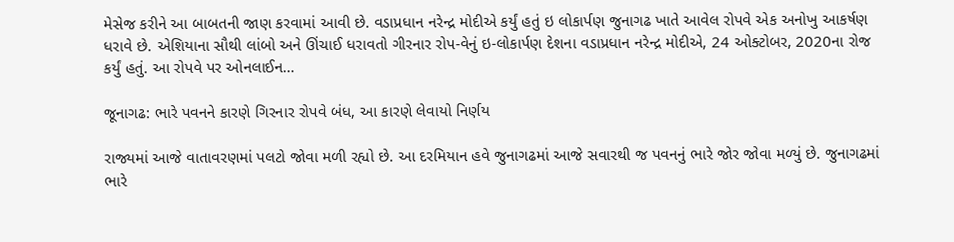મેસેજ કરીને આ બાબતની જાણ કરવામાં આવી છે. વડાપ્રધાન નરેન્દ્ર મોદીએ કર્યું હતું ઇ લોકાર્પણ જુનાગઢ ખાતે આવેલ રોપવે એક અનોખુ આકર્ષણ ધરાવે છે. એશિયાના સૌથી લાંબો અને ઊંચાઈ ધરાવતો ગીરનાર રોપ-વેનું ઇ-લોકાર્પણ દેશના વડાપ્રધાન નરેન્દ્ર મોદીએ, 24 ઓક્ટોબર, 2020ના રોજ કર્યું હતું. આ રોપવે પર ઓનલાઈન…

જૂનાગઢ: ભારે પવનને કારણે ગિરનાર રોપવે બંધ, આ કારણે લેવાયો નિર્ણય

રાજ્યમાં આજે વાતાવરણમાં પલટો જોવા મળી રહ્યો છે. આ દરમિયાન હવે જુનાગઢમાં આજે સવારથી જ પવનનું ભારે જોર જોવા મળ્યું છે. જુનાગઢમાં ભારે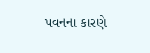પવનના કારણે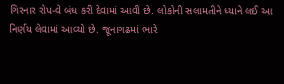ગિરનાર રોપ-વે બંધ કરી દેવામાં આવી છે. લોકોની સલામતીને ધ્યાને લઈ આ નિર્ણય લેવામાં આવ્યો છે. જૂનાગઢમાં ભારે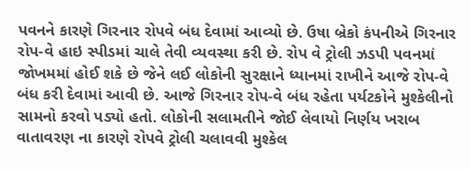પવનને કારણે ગિરનાર રોપવે બંધ દેવામાં આવ્યો છે. ઉષા બ્રેકો કંપનીએ ગિરનાર રોપ-વે હાઇ સ્પીડમાં ચાલે તેવી વ્યવસ્થા કરી છે. રોપ વે ટ્રોલી ઝડપી પવનમાં જોખમમાં હોઈ શકે છે જેને લઈ લોકોની સુરક્ષાને ધ્યાનમાં રાખીને આજે રોપ-વે બંધ કરી દેવામાં આવી છે. આજે ગિરનાર રોપ-વે બંધ રહેતા પર્યટકોને મુશ્કેલીનો સામનો કરવો પડ્યો હતો. લોકોની સલામતીને જોઈ લેવાયો નિર્ણય ખરાબ વાતાવરણ ના કારણે રોપવે ટ્રોલી ચલાવવી મુશ્કેલ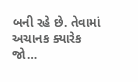બની રહે છે. તેવામાં અચાનક ક્યારેક જો…